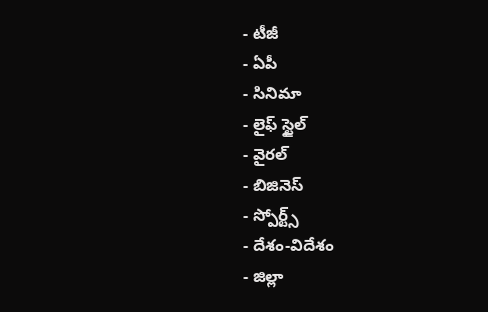- టీజీ
- ఏపీ
- సినిమా
- లైఫ్ స్టైల్
- వైరల్
- బిజినెస్
- స్పోర్ట్స్
- దేశం-విదేశం
- జిల్లా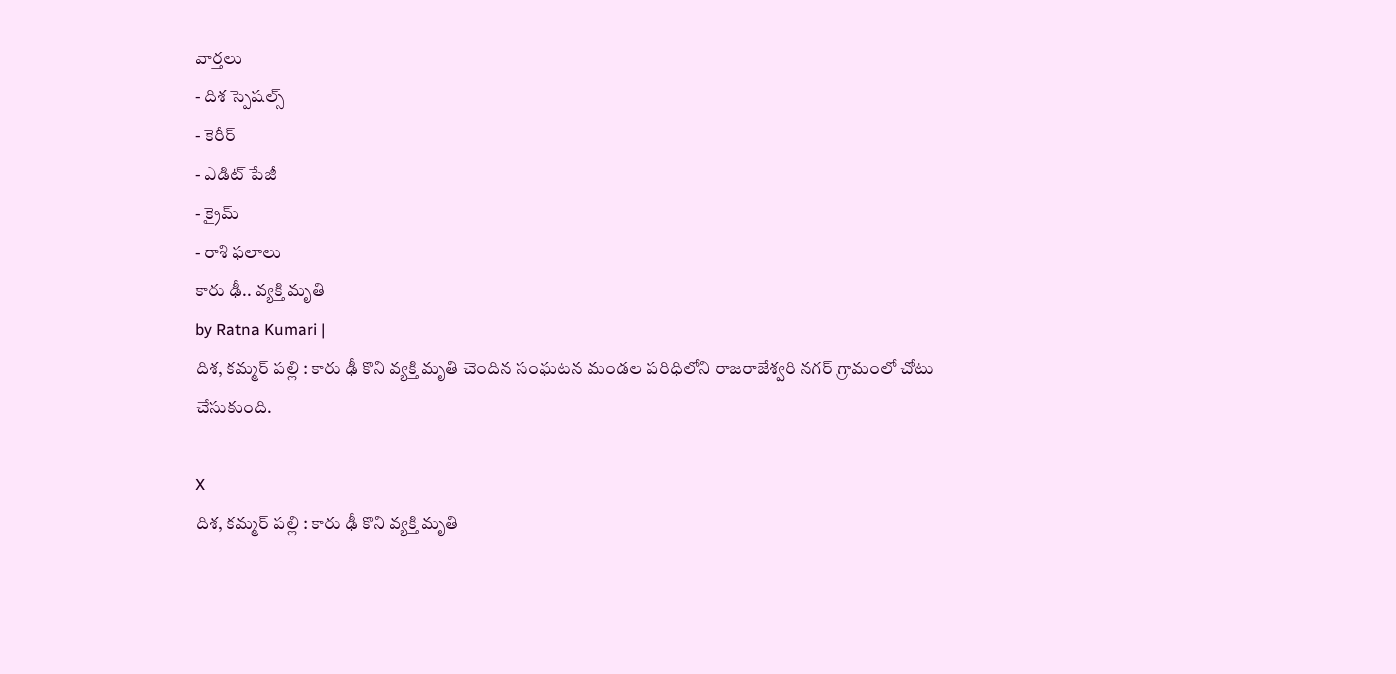వార్తలు
- దిశ స్పెషల్స్
- కెరీర్
- ఎడిట్ పేజీ
- క్రైమ్
- రాశి ఫలాలు
కారు ఢీ.. వ్యక్తి మృతి
by Ratna Kumari |
దిశ, కమ్మర్ పల్లి : కారు ఢీ కొని వ్యక్తి మృతి చెందిన సంఘటన మండల పరిధిలోని రాజరాజేశ్వరి నగర్ గ్రామంలో చోటు చేసుకుంది.

X
దిశ, కమ్మర్ పల్లి : కారు ఢీ కొని వ్యక్తి మృతి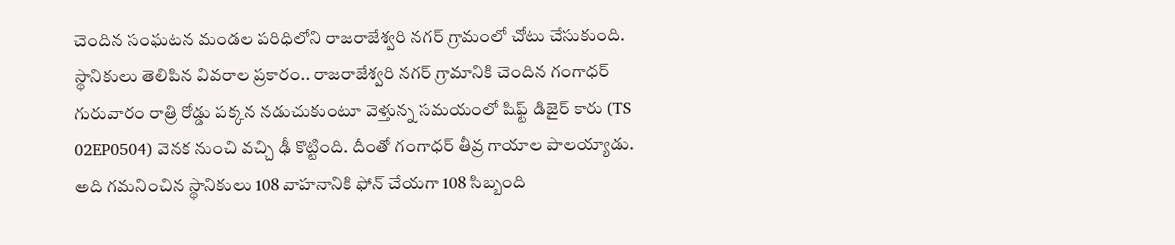చెందిన సంఘటన మండల పరిధిలోని రాజరాజేశ్వరి నగర్ గ్రామంలో చోటు చేసుకుంది. స్థానికులు తెలిపిన వివరాల ప్రకారం.. రాజరాజేశ్వరి నగర్ గ్రామానికి చెందిన గంగాధర్ గురువారం రాత్రి రోడ్డు పక్కన నడుచుకుంటూ వెళ్తున్న సమయంలో షిఫ్ట్ డిజైర్ కారు (TS 02EP0504) వెనక నుంచి వచ్చి ఢీ కొట్టింది. దీంతో గంగాధర్ తీవ్ర గాయాల పాలయ్యాడు. అది గమనించిన స్థానికులు 108 వాహనానికి ఫోన్ చేయగా 108 సిబ్బంది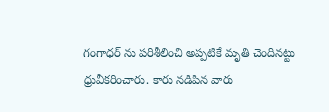గంగాధర్ ను పరిశీలించి అప్పటికే మృతి చెందినట్టు ధ్రువీకరించారు. కారు నడిపిన వారు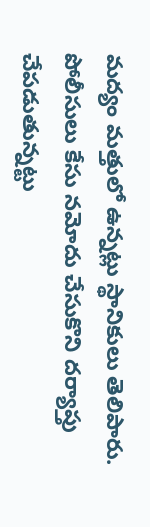మద్యం మత్తులో ఉన్నట్లు స్థానికులు తెలిపారు. పోలీసులు కేసు నమోదు చేసుకొని దర్యాప్తు చేపడుతున్నట్టు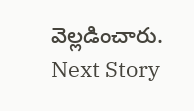వెల్లడించారు.
Next Story